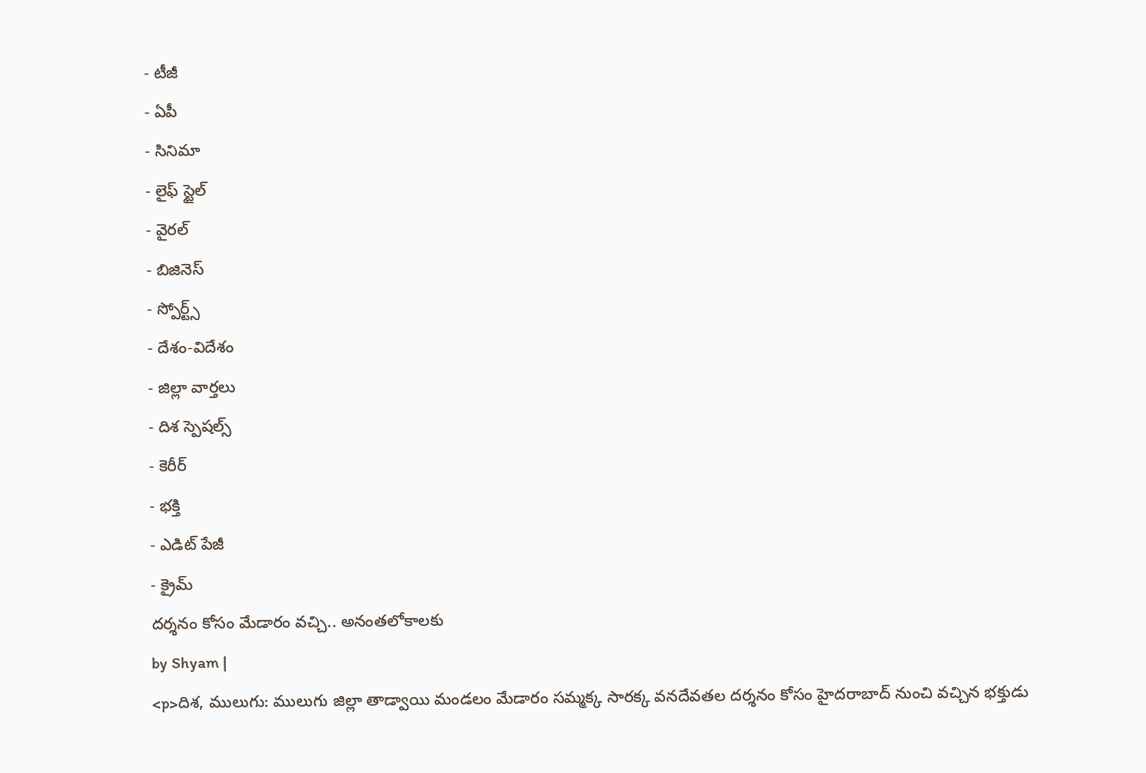- టీజీ
- ఏపీ
- సినిమా
- లైఫ్ స్టైల్
- వైరల్
- బిజినెస్
- స్పోర్ట్స్
- దేశం-విదేశం
- జిల్లా వార్తలు
- దిశ స్పెషల్స్
- కెరీర్
- భక్తి
- ఎడిట్ పేజీ
- క్రైమ్
దర్శనం కోసం మేడారం వచ్చి.. అనంతలోకాలకు
by Shyam |
<p>దిశ, ములుగు: ములుగు జిల్లా తాడ్వాయి మండలం మేడారం సమ్మక్క సారక్క వనదేవతల దర్శనం కోసం హైదరాబాద్ నుంచి వచ్చిన భక్తుడు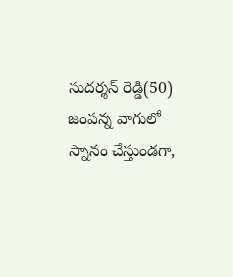సుదర్శన్ రెడ్డి(50) జంపన్న వాగులో స్నానం చేస్తుండగా,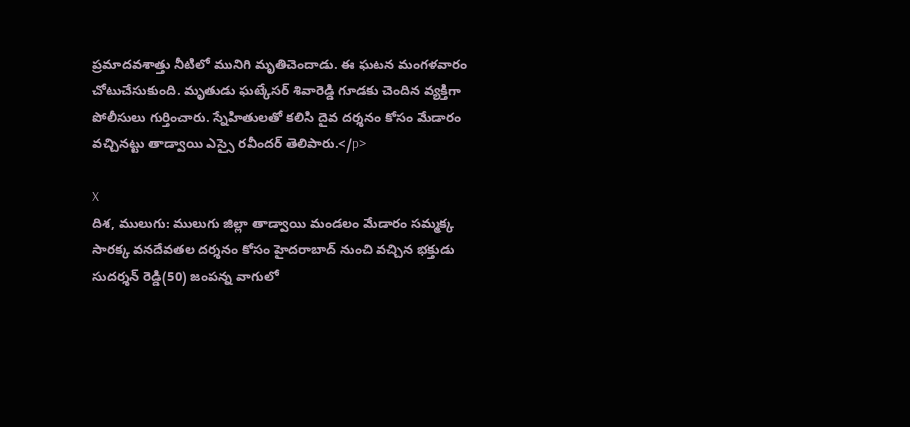ప్రమాదవశాత్తు నీటిలో మునిగి మృతిచెందాడు. ఈ ఘటన మంగళవారం చోటుచేసుకుంది. మృతుడు ఘట్కేసర్ శివారెడ్డి గూడకు చెందిన వ్యక్తిగా పోలీసులు గుర్తించారు. స్నేహితులతో కలిసి దైవ దర్శనం కోసం మేడారం వచ్చినట్టు తాడ్వాయి ఎస్సై రవీందర్ తెలిపారు.</p>

X
దిశ, ములుగు: ములుగు జిల్లా తాడ్వాయి మండలం మేడారం సమ్మక్క సారక్క వనదేవతల దర్శనం కోసం హైదరాబాద్ నుంచి వచ్చిన భక్తుడు సుదర్శన్ రెడ్డి(50) జంపన్న వాగులో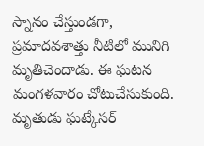స్నానం చేస్తుండగా, ప్రమాదవశాత్తు నీటిలో మునిగి మృతిచెందాడు. ఈ ఘటన మంగళవారం చోటుచేసుకుంది. మృతుడు ఘట్కేసర్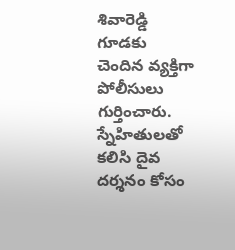శివారెడ్డి గూడకు చెందిన వ్యక్తిగా పోలీసులు గుర్తించారు. స్నేహితులతో కలిసి దైవ దర్శనం కోసం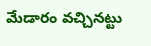మేడారం వచ్చినట్టు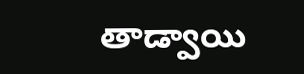తాడ్వాయి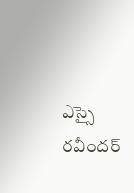ఎస్సై రవీందర్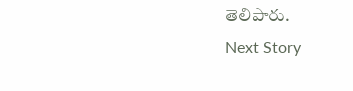తెలిపారు.
Next Story